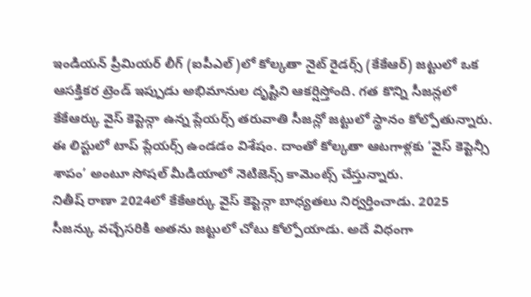ఇండియన్ ప్రీమియర్ లీగ్ (ఐపీఎల్)లో కోల్కతా నైట్ రైడర్స్ (కేకేఆర్) జట్టులో ఒక ఆసక్తికర ట్రెండ్ ఇప్పుడు అభిమానుల దృష్టిని ఆకర్షిస్తోంది. గత కొన్ని సీజన్లలో కేకేఆర్కు వైస్ కెప్టెన్గా ఉన్న ప్లేయర్స్ తరువాతి సీజన్లో జట్టులో స్థానం కోల్పోతున్నారు. ఈ లిస్టులో టాప్ ప్లేయర్స్ ఉండడం విశేషం. దాంతో కోల్కతా ఆటగాళ్లకు ‘వైస్ కెప్టెన్సీ శాపం’ అంటూ సోషల్ మీడియాలో నెటిజెన్స్ కామెంట్స్ చేస్తున్నారు.
నితీష్ రాణా 2024లో కేకేఆర్కు వైస్ కెప్టెన్గా బాధ్యతలు నిర్వర్తించాడు. 2025 సీజన్కు వచ్చేసరికి అతను జట్టులో చోటు కోల్పోయాడు. అదే విధంగా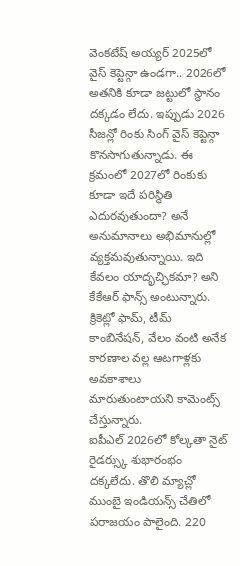వెంకటేష్ అయ్యర్ 2025లో వైస్ కెప్టెన్గా ఉండగా.. 2026లో అతనికి కూడా జట్టులో స్థానం దక్కడం లేదు. ఇప్పుడు 2026 సీజన్లో రింకు సింగ్ వైస్ కెప్టెన్గా కొనసాగుతున్నాడు. ఈ క్రమంలో 2027లో రింకుకు కూడా ఇదే పరిస్థితి ఎదురవుతుందా? అనే అనుమానాలు అభిమానుల్లో వ్యక్తమవుతున్నాయి. ఇది కేవలం యాదృచ్ఛికమా? అని కేకేఆర్ ఫాన్స్ అంటున్నారు. క్రికెట్లో ఫామ్, టీమ్ కాంబినేషన్, వేలం వంటి అనేక కారణాల వల్ల ఆటగాళ్లకు అవకాశాలు మారుతుంటాయని కామెంట్స్ చేస్తున్నారు.
ఐపీఎల్ 2026లో కోల్కతా నైట్ రైడర్స్కు శుభారంభం దక్కలేదు. తొలి మ్యాచ్లో ముంబై ఇండియన్స్ చేతిలో పరాజయం పాలైంది. 220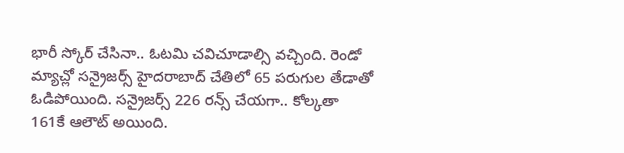భారీ స్కోర్ చేసినా.. ఓటమి చవిచూడాల్సి వచ్చింది. రెండో మ్యాచ్లో సన్రైజర్స్ హైదరాబాద్ చేతిలో 65 పరుగుల తేడాతో ఓడిపోయింది. సన్రైజర్స్ 226 రన్స్ చేయగా.. కోల్కతా 161కే ఆలౌట్ అయింది.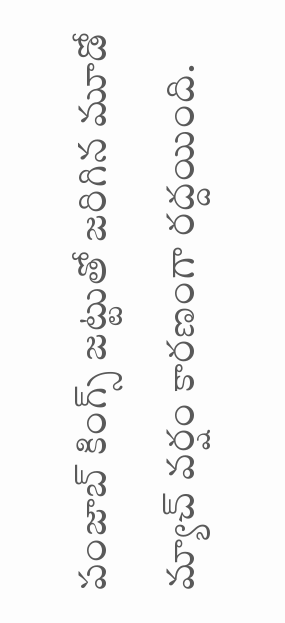పంజాబ్ కింగ్స్ జట్టుతో జరిగిన మూడో మ్యాచ్ వర్షం కారణంగా రద్దయింది.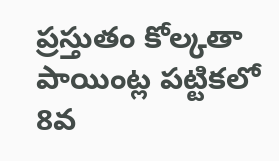ప్రస్తుతం కోల్కతా పాయింట్ల పట్టికలో 8వ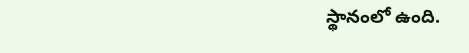స్థానంలో ఉంది.